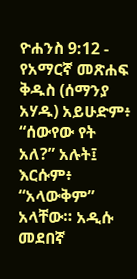ዮሐንስ 9:12 - የአማርኛ መጽሐፍ ቅዱስ (ሰማንያ አሃዱ) አይሁድም፥ “ሰውየው የት አለ?” አሉት፤ እርሱም፥ “አላውቅም” አላቸው። አዲሱ መደበኛ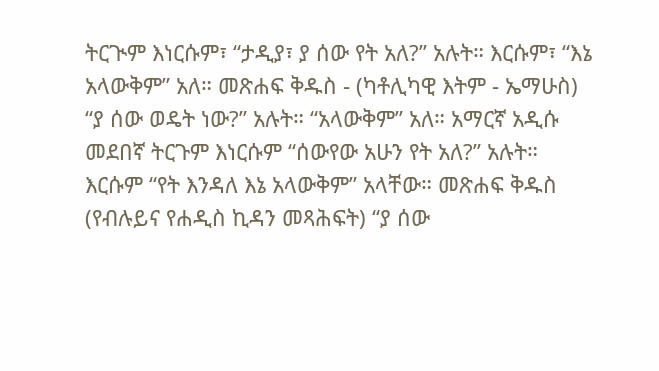ትርጒም እነርሱም፣ “ታዲያ፣ ያ ሰው የት አለ?” አሉት። እርሱም፣ “እኔ አላውቅም” አለ። መጽሐፍ ቅዱስ - (ካቶሊካዊ እትም - ኤማሁስ) “ያ ሰው ወዴት ነው?” አሉት። “አላውቅም” አለ። አማርኛ አዲሱ መደበኛ ትርጉም እነርሱም “ሰውየው አሁን የት አለ?” አሉት። እርሱም “የት እንዳለ እኔ አላውቅም” አላቸው። መጽሐፍ ቅዱስ (የብሉይና የሐዲስ ኪዳን መጻሕፍት) “ያ ሰው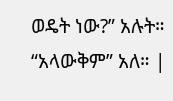ወዴት ነው?” አሉት። “አላውቅም” አለ። |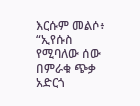እርሱም መልሶ፥ “ኢየሱስ የሚባለው ሰው በምራቁ ጭቃ አድርጎ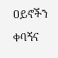ዐይኖችን ቀባኝና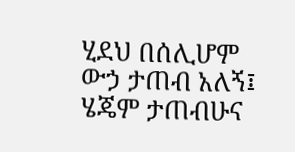ሂደህ በሰሊሆም ውኃ ታጠብ አለኝ፤ ሄጄም ታጠብሁና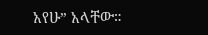አየሁ” አላቸው።